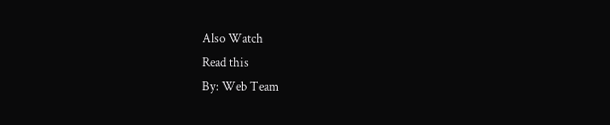Also Watch
Read this
By: Web Team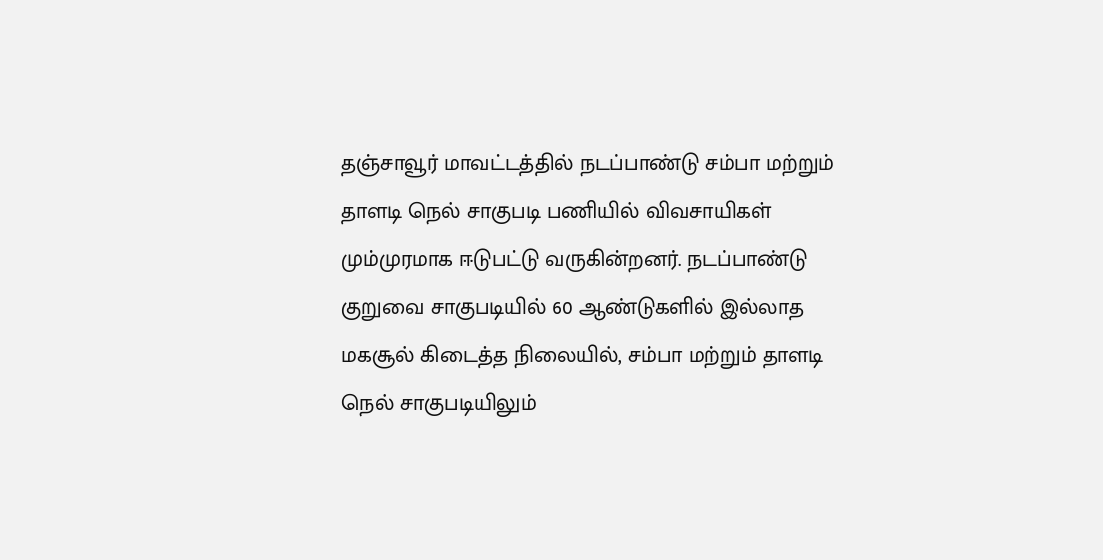தஞ்சாவூர் மாவட்டத்தில் நடப்பாண்டு சம்பா மற்றும் தாளடி நெல் சாகுபடி பணியில் விவசாயிகள் மும்முரமாக ஈடுபட்டு வருகின்றனர். நடப்பாண்டு குறுவை சாகுபடியில் 60 ஆண்டுகளில் இல்லாத மகசூல் கிடைத்த நிலையில், சம்பா மற்றும் தாளடி நெல் சாகுபடியிலும்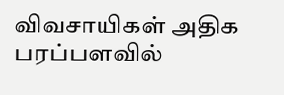விவசாயிகள் அதிக பரப்பளவில்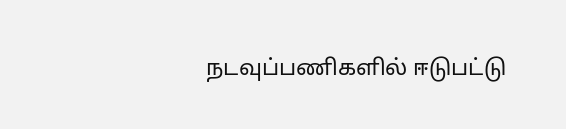நடவுப்பணிகளில் ஈடுபட்டு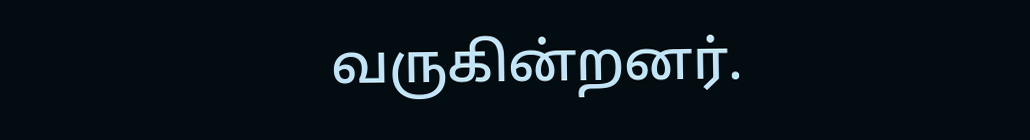வருகின்றனர்.